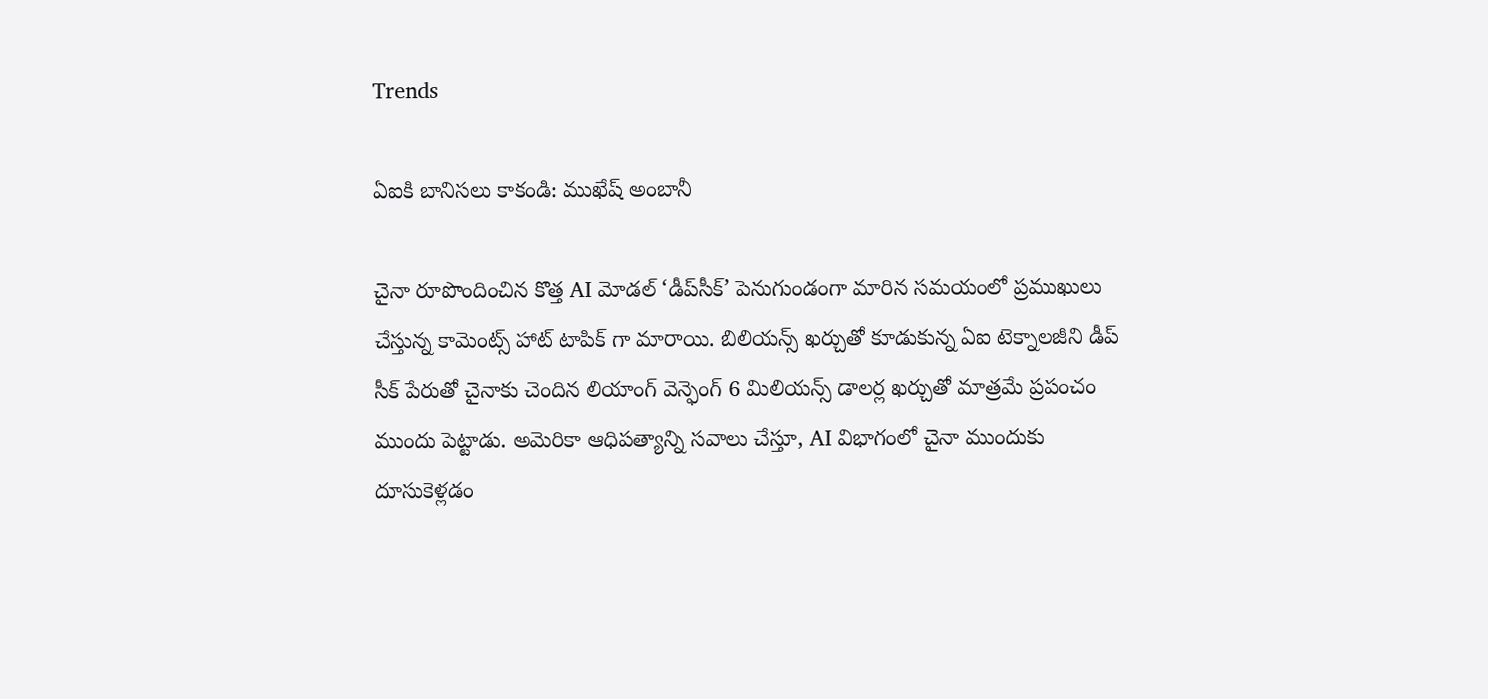Trends

ఏఐకి బానిసలు కాకండి: ముఖేష్ అంబానీ

చైనా రూపొందించిన కొత్త AI మోడల్ ‘డీప్‌సీక్’ పెనుగుండంగా మారిన సమయంలో ప్రముఖులు చేస్తున్న కామెంట్స్ హాట్ టాపిక్ గా మారాయి. బిలియన్స్ ఖర్చుతో కూడుకున్న ఏఐ టెక్నాలజీని డీప్ సీక్ పేరుతో చైనాకు చెందిన లియాంగ్ వెన్ఫెంగ్ 6 మిలియన్స్ డాలర్ల ఖర్చుతో మాత్రమే ప్రపంచం ముందు పెట్టాడు. అమెరికా ఆధిపత్యాన్ని సవాలు చేస్తూ, AI విభాగంలో చైనా ముందుకు దూసుకెళ్లడం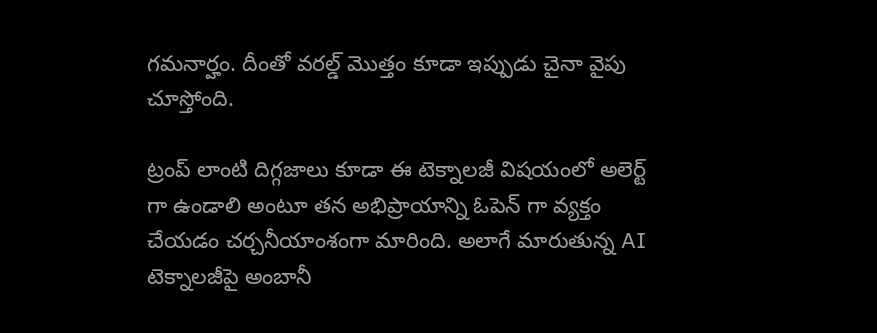గమనార్హం. దీంతో వరల్డ్ మొత్తం కూడా ఇప్పుడు చైనా వైపు చూస్తోంది.

ట్రంప్ లాంటి దిగ్గజాలు కూడా ఈ టెక్నాలజీ విషయంలో అలెర్ట్ గా ఉండాలి అంటూ తన అభిప్రాయాన్ని ఓపెన్ గా వ్యక్తం చేయడం చర్చనీయాంశంగా మారింది. అలాగే మారుతున్న AI టెక్నాలజీపై అంబానీ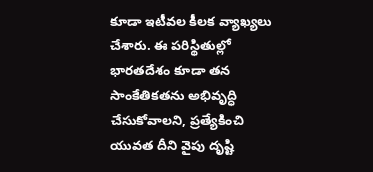కూడా ఇటీవల కీలక వ్యాఖ్యలు చేశారు. ఈ పరిస్థితుల్లో భారతదేశం కూడా తన సాంకేతికతను అభివృద్ధి చేసుకోవాలని, ప్రత్యేకించి యువత దీని వైపు దృష్టి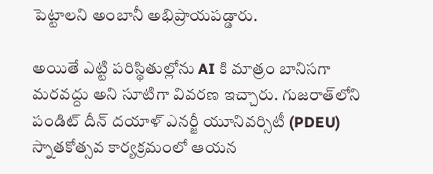పెట్టాలని అంబానీ అభిప్రాయపడ్డారు.

అయితే ఎట్టి పరిస్థితుల్లోను AI కి మాత్రం బానిసగా మరవద్దు అని సూటిగా వివరణ ఇచ్చారు. గుజరాత్‌లోని పండిట్ దీన్ దయాళ్ ఎనర్జీ యూనివర్సిటీ (PDEU) స్నాతకోత్సవ కార్యక్రమంలో ఆయన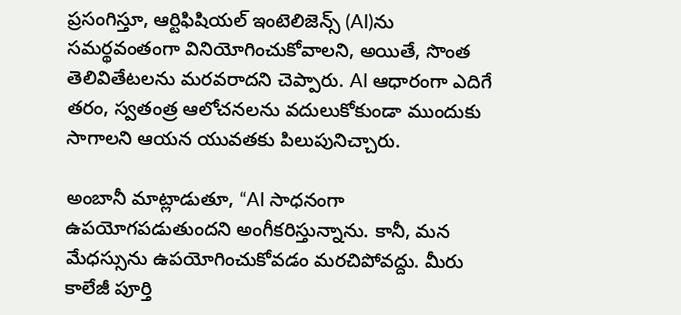ప్రసంగిస్తూ, ఆర్టిఫిషియల్ ఇంటెలిజెన్స్ (AI)ను సమర్థవంతంగా వినియోగించుకోవాలని, అయితే, సొంత తెలివితేటలను మరవరాదని చెప్పారు. AI ఆధారంగా ఎదిగే తరం, స్వతంత్ర ఆలోచనలను వదులుకోకుండా ముందుకు సాగాలని ఆయన యువతకు పిలుపునిచ్చారు.

అంబానీ మాట్లాడుతూ, “AI సాధనంగా ఉపయోగపడుతుందని అంగీకరిస్తున్నాను. కానీ, మన మేధస్సును ఉపయోగించుకోవడం మరచిపోవద్దు. మీరు కాలేజీ పూర్తి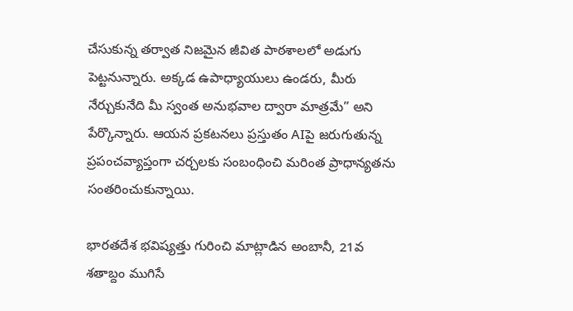చేసుకున్న తర్వాత నిజమైన జీవిత పాఠశాలలో అడుగు పెట్టనున్నారు. అక్కడ ఉపాధ్యాయులు ఉండరు, మీరు నేర్చుకునేది మీ స్వంత అనుభవాల ద్వారా మాత్రమే” అని పేర్కొన్నారు. ఆయన ప్రకటనలు ప్రస్తుతం AIపై జరుగుతున్న ప్రపంచవ్యాప్తంగా చర్చలకు సంబంధించి మరింత ప్రాధాన్యతను సంతరించుకున్నాయి.

భారతదేశ భవిష్యత్తు గురించి మాట్లాడిన అంబానీ, 21వ శతాబ్దం ముగిసే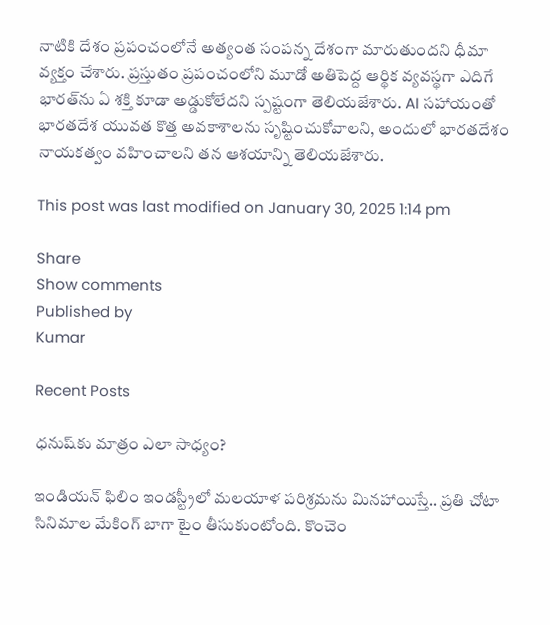నాటికి దేశం ప్రపంచంలోనే అత్యంత సంపన్న దేశంగా మారుతుందని ధీమా వ్యక్తం చేశారు. ప్రస్తుతం ప్రపంచంలోని మూడో అతిపెద్ద ఆర్థిక వ్యవస్థగా ఎదిగే భారత్‌ను ఏ శక్తి కూడా అడ్డుకోలేదని స్పష్టంగా తెలియజేశారు. AI సహాయంతో భారతదేశ యువత కొత్త అవకాశాలను సృష్టించుకోవాలని, అందులో భారతదేశం నాయకత్వం వహించాలని తన ఆశయాన్ని తెలియజేశారు.

This post was last modified on January 30, 2025 1:14 pm

Share
Show comments
Published by
Kumar

Recent Posts

ధనుష్‌కు మాత్రం ఎలా సాధ్యం?

ఇండియన్ ఫిలిం ఇండస్ట్రీలో మలయాళ పరిశ్రమను మినహాయిస్తే.. ప్రతి చోటా సినిమాల మేకింగ్ బాగా టైం తీసుకుంటోంది. కొంచెం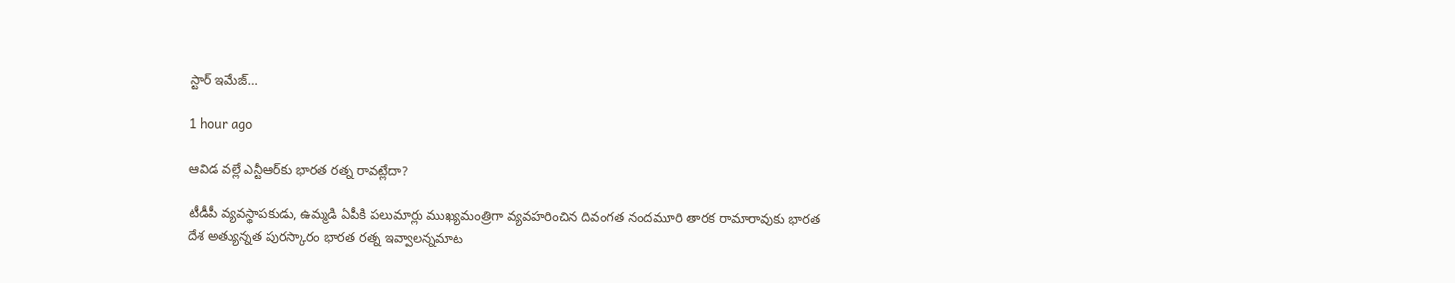స్టార్ ఇమేజ్…

1 hour ago

ఆవిడ వల్లే ఎన్టీఆర్‌కు భారత రత్న రావట్లేదా?

టీడీపీ వ్యవస్థాపకుడు, ఉమ్మడి ఏపీకి పలుమార్లు ముఖ్యమంత్రిగా వ్యవహరించిన దివంగత నందమూరి తారక రామారావుకు భారత దేశ అత్యున్నత పురస్కారం భారత రత్న ఇవ్వాలన్నమాట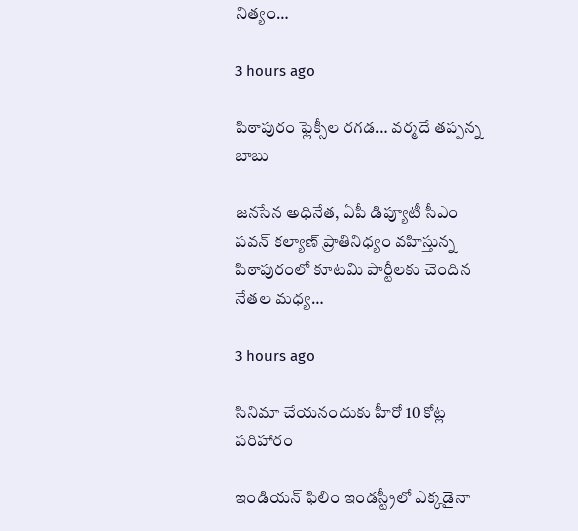నిత్యం…

3 hours ago

పిఠాపురం ఫ్లెక్సీల రగడ… వర్మదే తప్పన్న బాబు

జనసేన అధినేత, ఏపీ డిప్యూటీ సీఎం పవన్ కల్యాణ్ ప్రాతినిధ్యం వహిస్తున్న పిఠాపురంలో కూటమి పార్టీలకు చెందిన నేతల మధ్య…

3 hours ago

సినిమా చేయనందుకు హీరో 10 కోట్ల పరిహారం

ఇండియన్ ఫిలిం ఇండస్ట్రీలో ఎక్కడైనా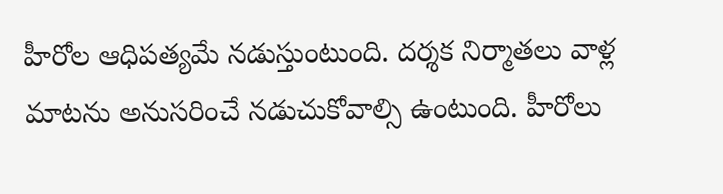హీరోల ఆధిపత్యమే నడుస్తుంటుంది. దర్శక నిర్మాతలు వాళ్ల మాటను అనుసరించే నడుచుకోవాల్సి ఉంటుంది. హీరోలు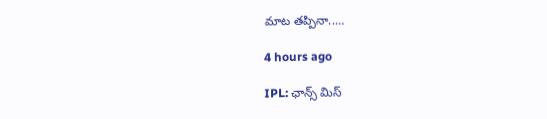మాట తప్పినా..…

4 hours ago

IPL: ఛాన్స్ మిస్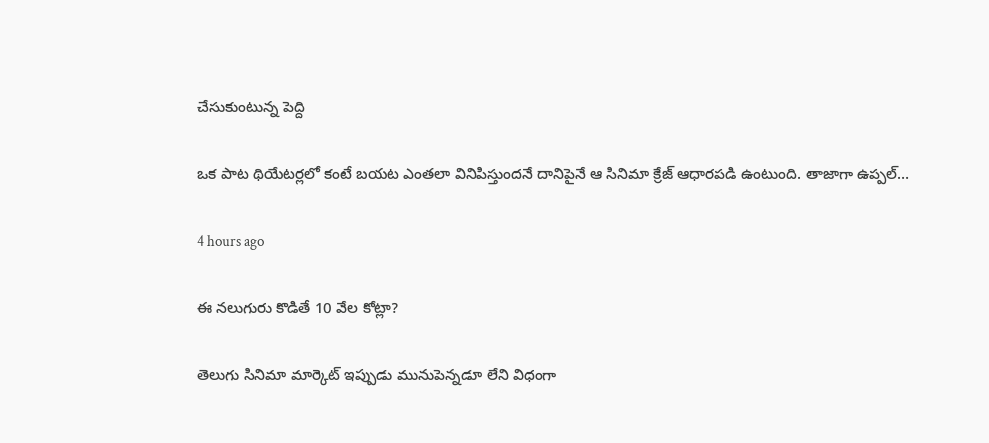చేసుకుంటున్న పెద్ది

ఒక పాట థియేటర్లలో కంటే బయట ఎంతలా వినిపిస్తుందనే దానిపైనే ఆ సినిమా క్రేజ్ ఆధారపడి ఉంటుంది. తాజాగా ఉప్పల్…

4 hours ago

ఈ నలుగురు కొడితే 10 వేల కోట్లా?

తెలుగు సినిమా మార్కెట్ ఇప్పుడు మునుపెన్నడూ లేని విధంగా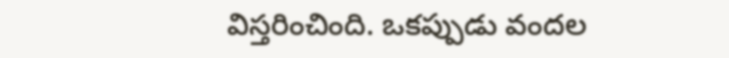విస్తరించింది. ఒకప్పుడు వందల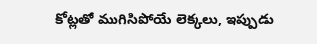కోట్లతో ముగిసిపోయే లెక్కలు, ఇప్పుడు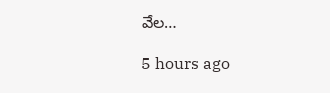వేల…

5 hours ago